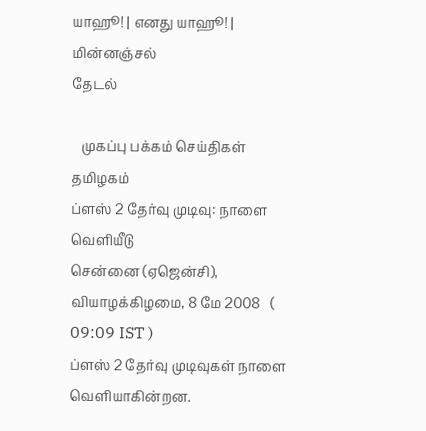யாஹூ! | எனது யாஹூ! | மின்னஞ்சல்
தேடல்

   முகப்பு பக்கம் செய்திகள் தமிழகம்
ப்ளஸ் 2 தேர்வு முடிவு: நாளை வெளியீடு
சென்னை (ஏஜென்சி), வியாழக்கிழமை, 8 மே 2008   ( 09:09 IST )
ப்ளஸ் 2 தேர்வு முடிவுகள் நாளை வெளியாகின்றன.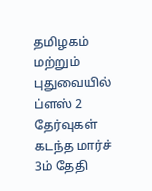தமிழகம் மற்றும் புதுவையில் ப்ளஸ் 2 தேர்வுகள் கடந்த மார்ச் 3ம் தேதி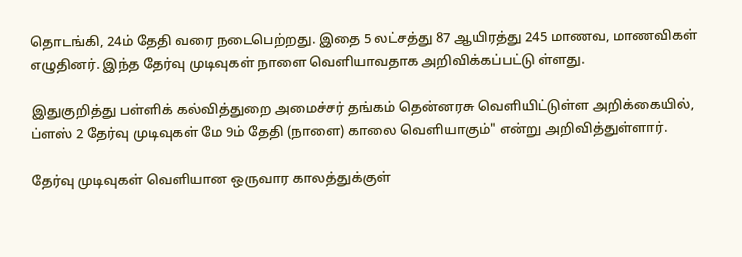தொடங்கி, 24ம் தேதி வரை நடைபெற்றது. இதை 5 லட்சத்து 87 ஆயிரத்து 245 மாணவ, மாணவிகள் எழுதினர். இந்த தேர்வு முடிவுகள் நாளை வெளியாவதாக அறிவிக்கப்பட்டு ள்ளது.

இதுகுறித்து பள்ளிக் கல்வித்துறை அமைச்சர் தங்கம் தென்னரசு வெளியிட்டுள்ள அறிக்கையில், ப்ளஸ் 2 தேர்வு முடிவுகள் மே 9ம் தேதி (நாளை) காலை வெளியாகும்" என்று அறிவித்துள்ளார்.

தேர்வு முடிவுகள் வெளியான ஒருவார காலத்துக்குள்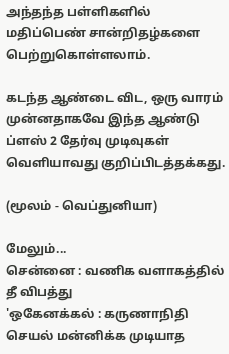அந்தந்த பள்ளிகளில் மதிப்பெண் சான்றிதழ்களை பெற்றுகொள்ளலாம்.

கடந்த ஆண்டை விட, ஒரு வாரம் முன்னதாகவே இந்த ஆண்டு ப்ளஸ் 2 தேர்வு முடிவுகள் வெளியாவது குறிப்பிடத்தக்கது.

(மூலம் - வெப்துனியா)

மேலும்...
சென்னை : வணிக வளாகத்தில் தீ விபத்து
'ஒகேனக்கல் : கருணாநிதி செயல் மன்னிக்க முடியாத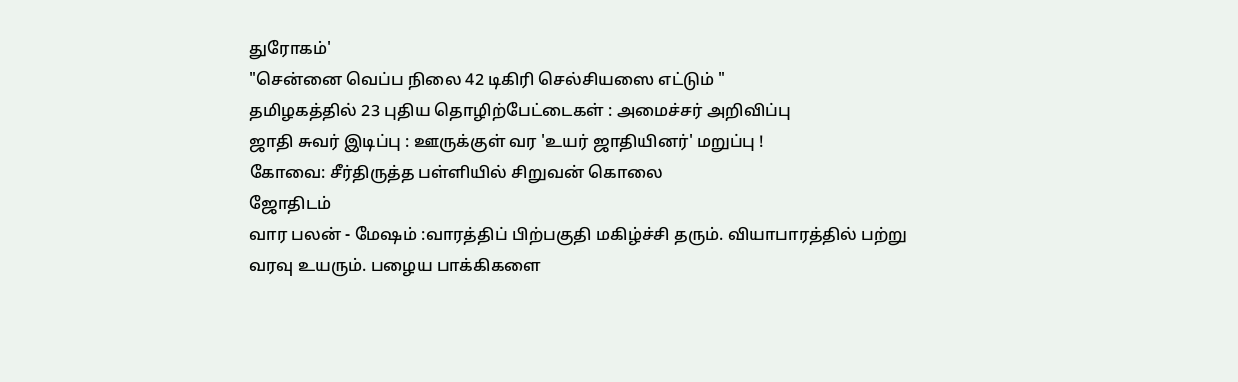துரோகம்'
"செ‌ன்னை‌ வெப்ப நிலை 42 டிகிரி செல்சியஸை எட்டும் "
த‌மிழக‌த்த‌ி‌ல் 23 பு‌‌திய தொ‌ழி‌ற்பே‌ட்டைகள் : அமைச்சர் அறிவிப்பு
ஜாதி சுவர் இடிப்பு : ஊருக்குள் வர 'உயர் ஜாதியினர்' மறுப்பு !
கோவை: சீர்திருத்த பள்ளியில் சிறுவன் கொலை
ஜோதிடம்
வார பலன் - மேஷம் :வாரத்திப் பிற்பகுதி மகிழ்ச்சி தரும். வியாபாரத்தில் பற்று வரவு உயரும். பழைய பாக்கிகளை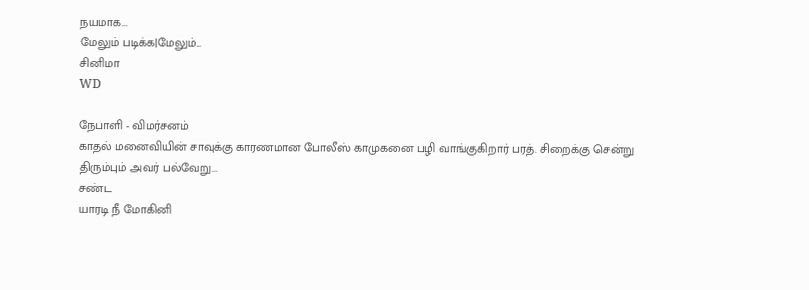நயமாக...
மேலும் படிக்க|மேலும்...
சினிமா
WD

நேபாளி - விமர்சனம்
காதல் மனைவியின் சாவுக்கு காரணமான போலீஸ் காமுகனை பழி வாங்குகிறார் பரத். சிறைக்கு சென்று திரும்பும் அவர் பல்வேறு...
சண்ட
யாரடி ‌நீ மோ‌கி‌னி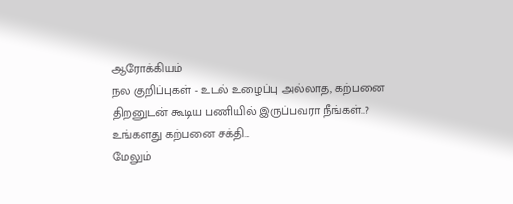ஆரோக்கியம்
நல குறிப்புகள் - உடல் உழைப்பு அல்லாத, கற்பனை திறனுடன் கூடிய பணியில் இருப்பவரா நீங்கள்..? உங்களது கற்பனை சக்தி...
மேலும்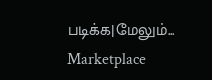படிக்க|மேலும்...
Marketplace